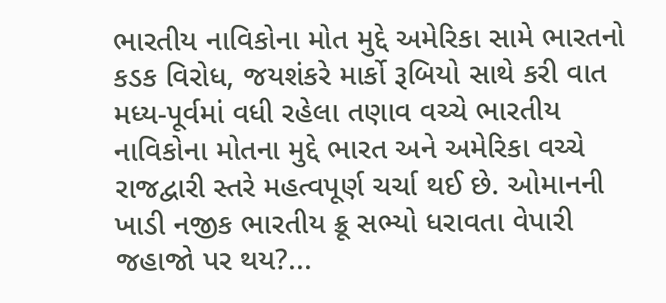ભારતીય નાવિકોના મોત મુદ્દે અમેરિકા સામે ભારતનો કડક વિરોધ, જયશંકરે માર્કો રૂબિયો સાથે કરી વાત
મધ્ય-પૂર્વમાં વધી રહેલા તણાવ વચ્ચે ભારતીય નાવિકોના મોતના મુદ્દે ભારત અને અમેરિકા વચ્ચે રાજદ્વારી સ્તરે મહત્વપૂર્ણ ચર્ચા થઈ છે. ઓમાનની ખાડી નજીક ભારતીય ક્રૂ સભ્યો ધરાવતા વેપારી જહાજો પર થય?...